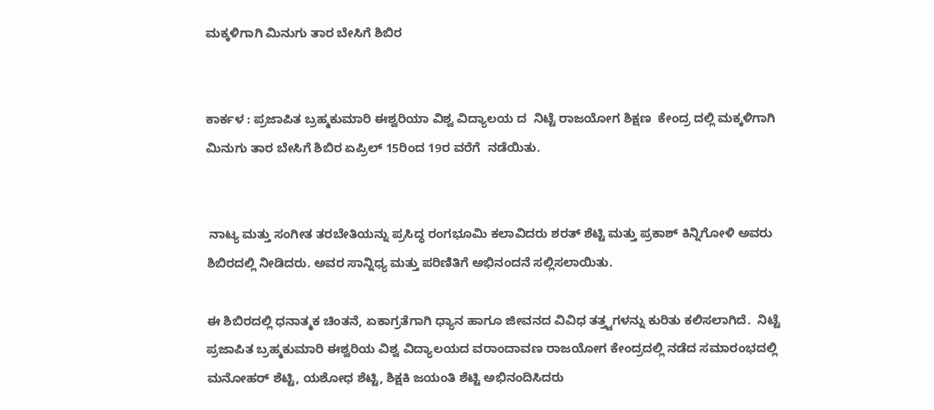ಮಕ್ಕಳಿಗಾಗಿ ಮಿನುಗು ತಾರ ಬೇಸಿಗೆ ಶಿಬಿರ


ಕಾರ್ಕಳ : ಪ್ರಜಾಪಿತ ಬ್ರಹ್ಮಕುಮಾರಿ ಈಶ್ವರಿಯಾ ವಿಶ್ವ ವಿದ್ಯಾಲಯ ದ  ನಿಟ್ಟೆ ರಾಜಯೋಗ ಶಿಕ್ಷಣ  ಕೇಂದ್ರ ದಲ್ಲಿ ಮಕ್ಕಳಿಗಾಗಿ  ಮಿನುಗು ತಾರ ಬೇಸಿಗೆ ಶಿಬಿರ ಏಪ್ರಿಲ್ 15ರಿಂದ 19ರ ವರೆಗೆ  ನಡೆಯಿತು.


 ನಾಟ್ಯ ಮತ್ತು ಸಂಗೀತ ತರಬೇತಿಯನ್ನು ಪ್ರಸಿದ್ಧ ರಂಗಭೂಮಿ ಕಲಾವಿದರು ಶರತ್ ಶೆಟ್ಟಿ ಮತ್ತು ಪ್ರಕಾಶ್ ಕಿನ್ನಿಗೋಳಿ ಅವರು ಶಿಬಿರದಲ್ಲಿ ನೀಡಿದರು. ಅವರ ಸಾನ್ನಿಧ್ಯ ಮತ್ತು ಪರಿಣಿತಿಗೆ ಅಭಿನಂದನೆ ಸಲ್ಲಿಸಲಾಯಿತು.

ಈ ಶಿಬಿರದಲ್ಲಿ ಧನಾತ್ಮಕ ಚಿಂತನೆ, ಏಕಾಗ್ರತೆಗಾಗಿ ಧ್ಯಾನ ಹಾಗೂ ಜೀವನದ ವಿವಿಧ ತತ್ತ್ವಗಳನ್ನು ಕುರಿತು ಕಲಿಸಲಾಗಿದೆ.  ನಿಟ್ಟೆ ಪ್ರಜಾಪಿತ ಬ್ರಹ್ಮಕುಮಾರಿ ಈಶ್ವರಿಯ ವಿಶ್ವ ವಿದ್ಯಾಲಯದ ವರಾಂದಾವಣ ರಾಜಯೋಗ ಕೇಂದ್ರದಲ್ಲಿ ನಡೆದ ಸಮಾರಂಭದಲ್ಲಿ  ಮನೋಹರ್ ಶೆಟ್ಟಿ, ಯಶೋಧ ಶೆಟ್ಟಿ, ಶಿಕ್ಷಕಿ ಜಯಂತಿ ಶೆಟ್ಟಿ ಅಭಿನಂದಿಸಿದರು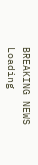BREAKING NEWS
Loading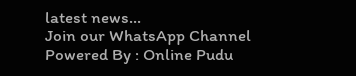latest news...
Join our WhatsApp Channel Powered By : Online Pudu